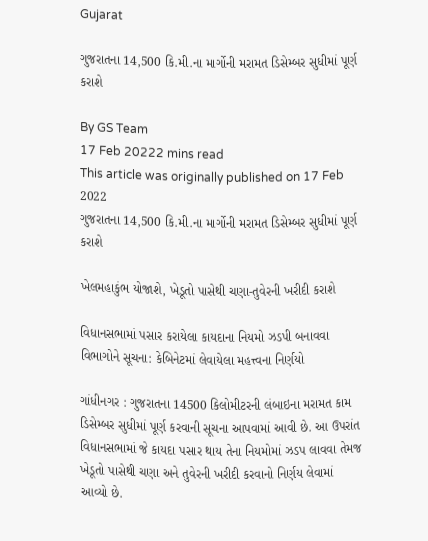Gujarat

ગુજરાતના 14,500 કિ.મી.ના માર્ગોની મરામત ડિસેમ્બર સુધીમાં પૂર્ણ કરાશે

By GS Team
17 Feb 20222 mins read
This article was originally published on 17 Feb 2022
ગુજરાતના 14,500 કિ.મી.ના માર્ગોની મરામત ડિસેમ્બર સુધીમાં પૂર્ણ કરાશે

ખેલમહાકુંભ યોજાશે, ખેડૂતો પાસેથી ચણા-તુવેરની ખરીદી કરાશે

વિધાનસભામાં પસાર કરાયેલા કાયદાના નિયમો ઝડપી બનાવવા વિભાગોને સૂચના: કેબિનેટમાં લેવાયેલા મહત્ત્વના નિર્ણયો

ગાંધીનગર : ગુજરાતના 14500 કિલોમીટરની લંબાઇના મરામત કામ ડિસેમ્બર સુધીમાં પૂર્ણ કરવાની સૂચના આપવામાં આવી છે. આ ઉપરાંત વિધાનસભામાં જે કાયદા પસાર થાય તેના નિયમોમાં ઝડપ લાવવા તેમજ ખેડૂતો પાસેથી ચણા અને તુવેરની ખરીદી કરવાનો નિર્ણય લેવામાં આવ્યો છે.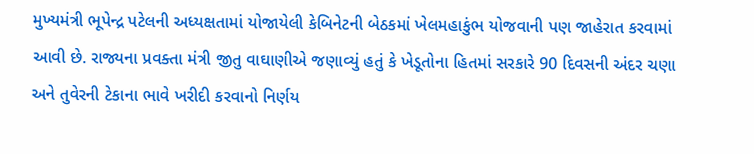મુખ્યમંત્રી ભૂપેન્દ્ર પટેલની અધ્યક્ષતામાં યોજાયેલી કેબિનેટની બેઠકમાં ખેલમહાકુંભ યોજવાની પણ જાહેરાત કરવામાં આવી છે. રાજ્યના પ્રવક્તા મંત્રી જીતુ વાઘાણીએ જણાવ્યું હતું કે ખેડૂતોના હિતમાં સરકારે 90 દિવસની અંદર ચણા અને તુવેરની ટેકાના ભાવે ખરીદી કરવાનો નિર્ણય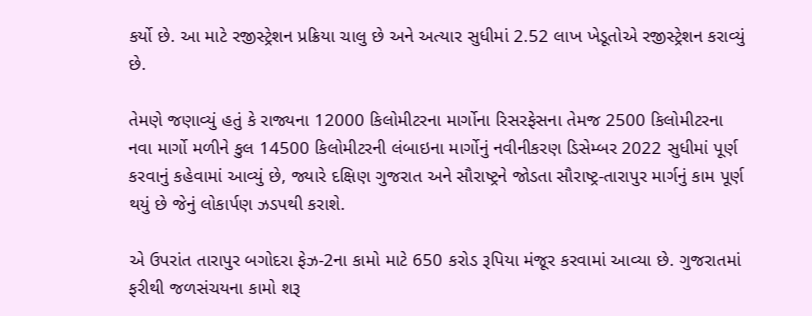કર્યો છે. આ માટે રજીસ્ટ્રેશન પ્રક્રિયા ચાલુ છે અને અત્યાર સુધીમાં 2.52 લાખ ખેડૂતોએ રજીસ્ટ્રેશન કરાવ્યું છે.

તેમણે જણાવ્યું હતું કે રાજ્યના 12000 કિલોમીટરના માર્ગોના રિસરફેસના તેમજ 2500 કિલોમીટરના નવા માર્ગો મળીને કુલ 14500 કિલોમીટરની લંબાઇના માર્ગોનું નવીનીકરણ ડિસેમ્બર 2022 સુધીમાં પૂર્ણ કરવાનું કહેવામાં આવ્યું છે, જ્યારે દક્ષિણ ગુજરાત અને સૌરાષ્ટ્રને જોડતા સૌરાષ્ટ્ર-તારાપુર માર્ગનું કામ પૂર્ણ થયું છે જેનું લોકાર્પણ ઝડપથી કરાશે.

એ ઉપરાંત તારાપુર બગોદરા ફેઝ-2ના કામો માટે 650 કરોડ રૂપિયા મંજૂર કરવામાં આવ્યા છે. ગુજરાતમાં ફરીથી જળસંચયના કામો શરૂ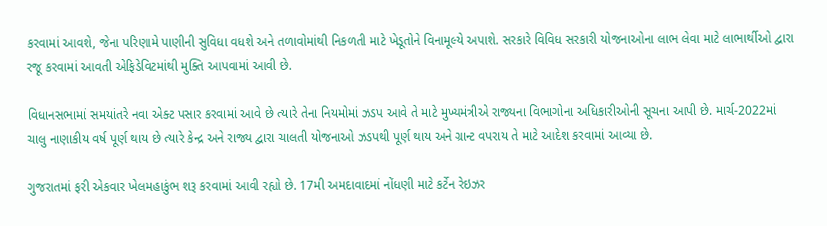કરવામાં આવશે, જેના પરિણામે પાણીની સુવિધા વધશે અને તળાવોમાંથી નિકળતી માટે ખેડૂતોને વિનામૂલ્યે અપાશે. સરકારે વિવિધ સરકારી યોજનાઓના લાભ લેવા માટે લાભાર્થીઓ દ્વારા રજૂ કરવામાં આવતી એફિડેવિટમાંથી મુક્તિ આપવામાં આવી છે.

વિધાનસભામાં સમયાંતરે નવા એક્ટ પસાર કરવામાં આવે છે ત્યારે તેના નિયમોમાં ઝડપ આવે તે માટે મુખ્યમંત્રીએ રાજ્યના વિભાગોના અધિકારીઓની સૂચના આપી છે. માર્ચ-2022માં ચાલુ નાણાકીય વર્ષ પૂર્ણ થાય છે ત્યારે કેન્દ્ર અને રાજ્ય દ્વારા ચાલતી યોજનાઓ ઝડપથી પૂર્ણ થાય અને ગ્રાન્ટ વપરાય તે માટે આદેશ કરવામાં આવ્યા છે.

ગુજરાતમાં ફરી એકવાર ખેલમહાકુંભ શરૂ કરવામાં આવી રહ્યો છે. 17મી અમદાવાદમાં નોંધણી માટે કર્ટેન રેઇઝર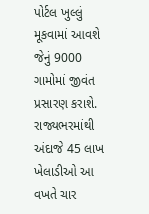પોર્ટલ ખુલ્લું મૂકવામાં આવશે જેનું 9000 ગામોમાં જીવંત પ્રસારણ કરાશે. રાજ્યભરમાંથી અંદાજે 45 લાખ ખેલાડીઓ આ વખતે ચાર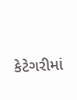કેટેગરીમાં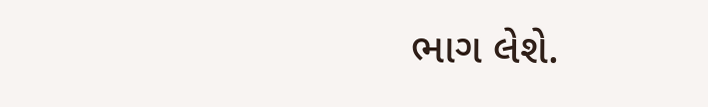ભાગ લેશે.